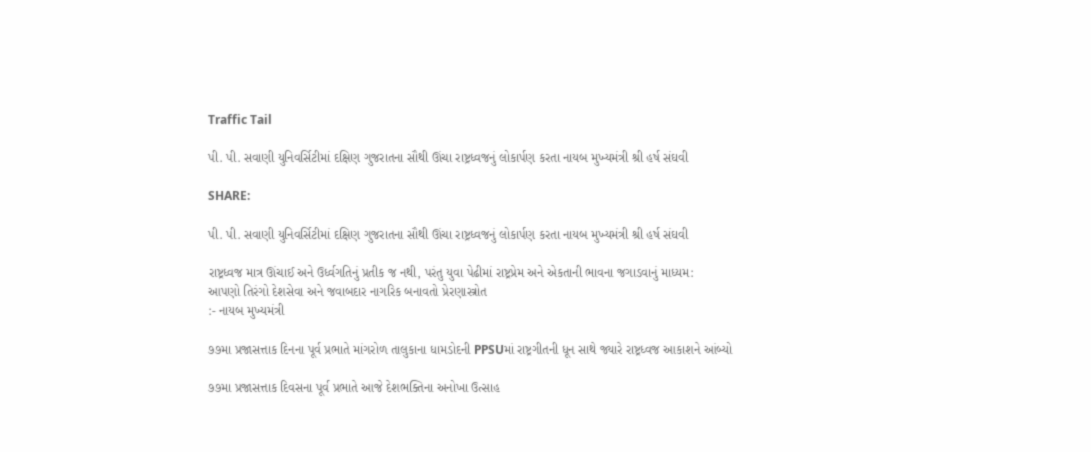Traffic Tail

પી. પી. સવાણી યુનિવર્સિટીમાં દક્ષિણ ગુજરાતના સૌથી ઊંચા રાષ્ટ્રધ્વજનું લોકાર્પણ કરતા નાયબ મુખ્યમંત્રી શ્રી હર્ષ સંઘવી

SHARE:

પી. પી. સવાણી યુનિવર્સિટીમાં દક્ષિણ ગુજરાતના સૌથી ઊંચા રાષ્ટ્રધ્વજનું લોકાર્પણ કરતા નાયબ મુખ્યમંત્રી શ્રી હર્ષ સંઘવી

રાષ્ટ્રધ્વજ માત્ર ઊંચાઈ અને ઉર્ધ્વગતિનું પ્રતીક જ નથી, પરંતુ યુવા પેઢીમાં રાષ્ટ્રપ્રેમ અને એકતાની ભાવના જગાડવાનું માધ્યમ:
આપણો તિરંગો દેશસેવા અને જવાબદાર નાગરિક બનાવતો પ્રેરણાસ્ત્રોત
:- નાયબ મુખ્યમંત્રી

૭૭મા પ્રજાસત્તાક દિનના પૂર્વ પ્રભાતે માંગરોળ તાલુકાના ધામડોદની PPSUમાં રાષ્ટ્રગીતની ધૂન સાથે જ્યારે રાષ્ટ્રધ્વજ આકાશને આંબ્યો

૭૭મા પ્રજાસત્તાક દિવસના પૂર્વ પ્રભાતે આજે દેશભક્તિના અનોખા ઉત્સાહ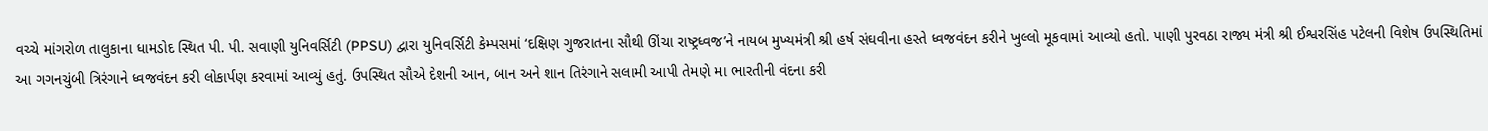વચ્ચે માંગરોળ તાલુકાના ધામડોદ સ્થિત પી. પી. સવાણી યુનિવર્સિટી (PPSU) દ્વારા યુનિવર્સિટી કેમ્પસમાં ‘દક્ષિણ ગુજરાતના સૌથી ઊંચા રાષ્ટ્રધ્વજ’ને નાયબ મુખ્યમંત્રી શ્રી હર્ષ સંઘવીના હસ્તે ધ્વજવંદન કરીને ખુલ્લો મૂકવામાં આવ્યો હતો. પાણી પુરવઠા રાજ્ય મંત્રી શ્રી ઈશ્વરસિંહ પટેલની વિશેષ ઉપસ્થિતિમાં આ ગગનચુંબી ત્રિરંગાને ધ્વજવંદન કરી લોકાર્પણ કરવામાં આવ્યું હતું. ઉપસ્થિત સૌએ દેશની આન, બાન અને શાન તિરંગાને સલામી આપી તેમણે મા ભારતીની વંદના કરી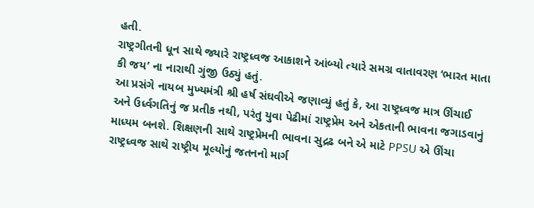હતી.
રાષ્ટ્રગીતની ધૂન સાથે જ્યારે રાષ્ટ્રધ્વજ આકાશને આંબ્યો ત્યારે સમગ્ર વાતાવરણ ‘ભારત માતા કી જય’ ના નારાથી ગુંજી ઉઠ્યું હતું.
આ પ્રસંગે નાયબ મુખ્યમંત્રી શ્રી હર્ષ સંઘવીએ જણાવ્યું હતું કે, આ રાષ્ટ્રધ્વજ માત્ર ઊંચાઈ અને ઉર્ધ્વગતિનું જ પ્રતીક નથી, પરંતુ યુવા પેઢીમાં રાષ્ટ્રપ્રેમ અને એકતાની ભાવના જગાડવાનું માધ્યમ બનશે. શિક્ષણની સાથે રાષ્ટ્રપ્રેમની ભાવના સુદ્રઢ બને એ માટે PPSU એ ઊંચા રાષ્ટ્રધ્વજ સાથે રાષ્ટ્રીય મૂલ્યોનું જતનનો માર્ગ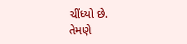ચીંધ્યો છે.
તેમણે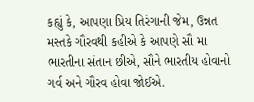કહ્યું કે, આપણા પ્રિય તિરંગાની જેમ, ઉન્નત મસ્તકે ગૌરવથી કહીએ કે આપણે સૌ મા ભારતીના સંતાન છીએ, સૌને ભારતીય હોવાનો ગર્વ અને ગૌરવ હોવા જોઈએ.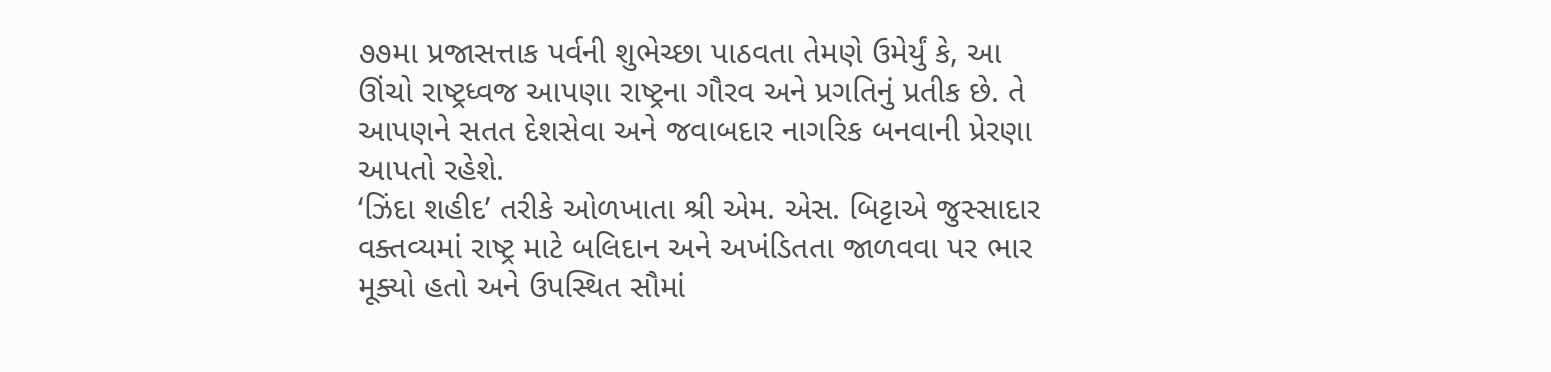૭૭મા પ્રજાસત્તાક પર્વની શુભેચ્છા પાઠવતા તેમણે ઉમેર્યું કે, આ ઊંચો રાષ્ટ્રધ્વજ આપણા રાષ્ટ્રના ગૌરવ અને પ્રગતિનું પ્રતીક છે. તે આપણને સતત દેશસેવા અને જવાબદાર નાગરિક બનવાની પ્રેરણા આપતો રહેશે.
‘ઝિંદા શહીદ’ તરીકે ઓળખાતા શ્રી એમ. એસ. બિટ્ટાએ જુસ્સાદાર વક્તવ્યમાં રાષ્ટ્ર માટે બલિદાન અને અખંડિતતા જાળવવા પર ભાર મૂક્યો હતો અને ઉપસ્થિત સૌમાં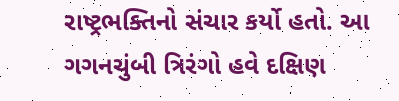રાષ્ટ્રભક્તિનો સંચાર કર્યો હતો. આ ગગનચુંબી ત્રિરંગો હવે દક્ષિણ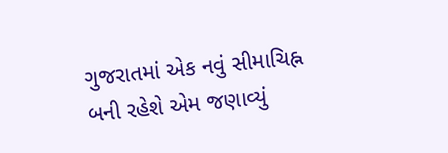ગુજરાતમાં એક નવું સીમાચિહ્ન બની રહેશે એમ જણાવ્યું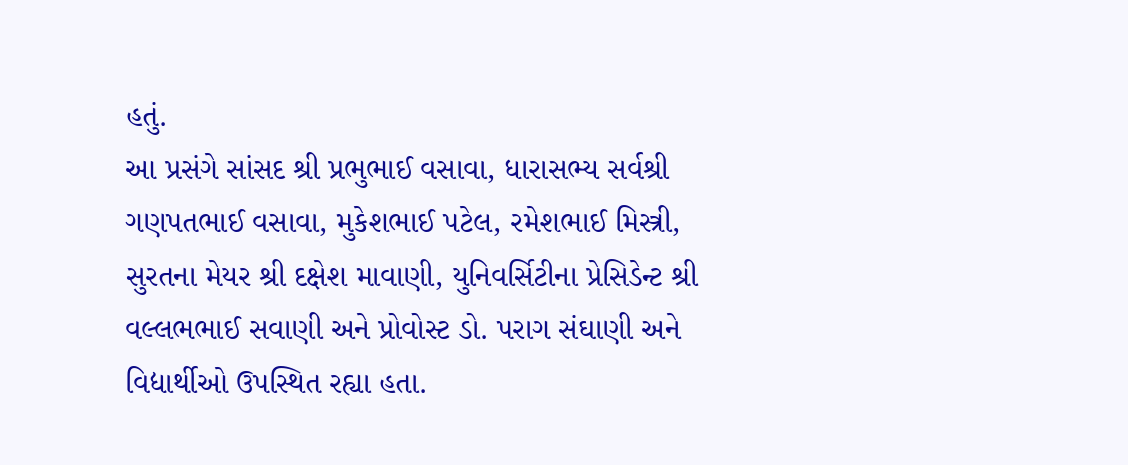હતું.
આ પ્રસંગે સાંસદ શ્રી પ્રભુભાઈ વસાવા, ધારાસભ્ય સર્વશ્રી ગણપતભાઈ વસાવા, મુકેશભાઈ પટેલ, રમેશભાઈ મિસ્ત્રી, સુરતના મેયર શ્રી દક્ષેશ માવાણી, યુનિવર્સિટીના પ્રેસિડેન્ટ શ્રી વલ્લભભાઈ સવાણી અને પ્રોવોસ્ટ ડો. પરાગ સંઘાણી અને વિદ્યાર્થીઓ ઉપસ્થિત રહ્યા હતા.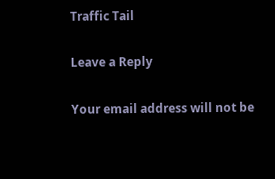Traffic Tail

Leave a Reply

Your email address will not be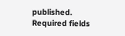published. Required fields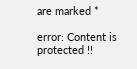are marked *

error: Content is protected !!